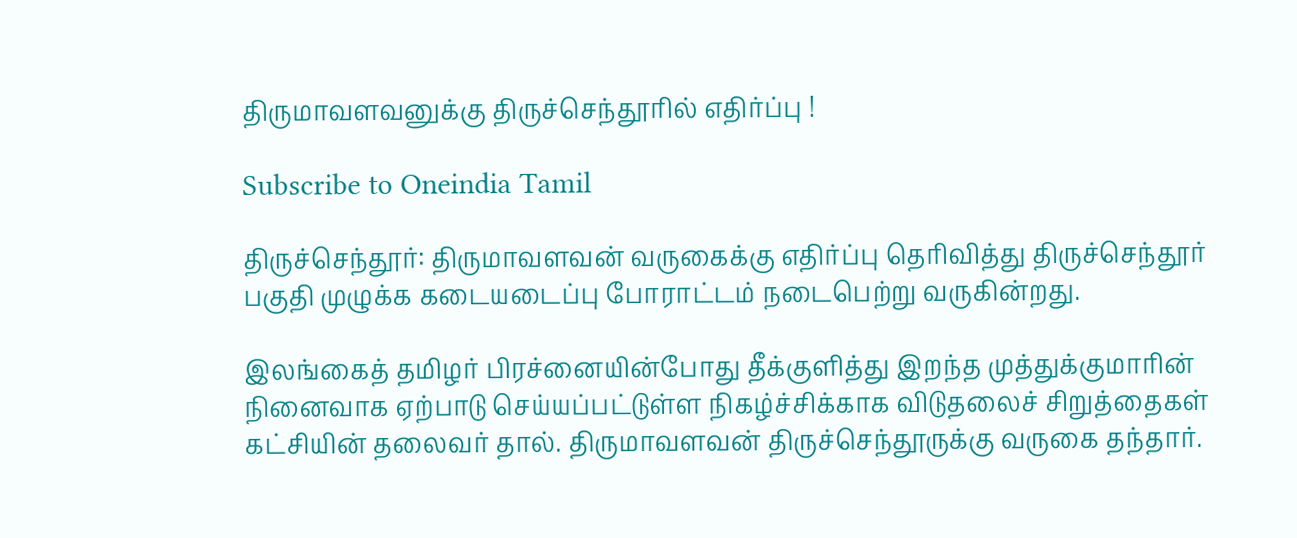திருமாவளவனுக்கு திருச்செந்தூரில் எதிர்ப்பு !

Subscribe to Oneindia Tamil

திருச்செந்தூர்: திருமாவளவன் வருகைக்கு எதிர்ப்பு தெரிவித்து திருச்செந்தூர் பகுதி முழுக்க கடையடைப்பு போராட்டம் நடைபெற்று வருகின்றது.

இலங்கைத் தமிழர் பிரச்னையின்போது தீக்குளித்து இறந்த முத்துக்குமாரின் நினைவாக ஏற்பாடு செய்யப்பட்டுள்ள நிகழ்ச்சிக்காக விடுதலைச் சிறுத்தைகள் கட்சியின் தலைவர் தால். திருமாவளவன் திருச்செந்தூருக்கு வருகை தந்தார்.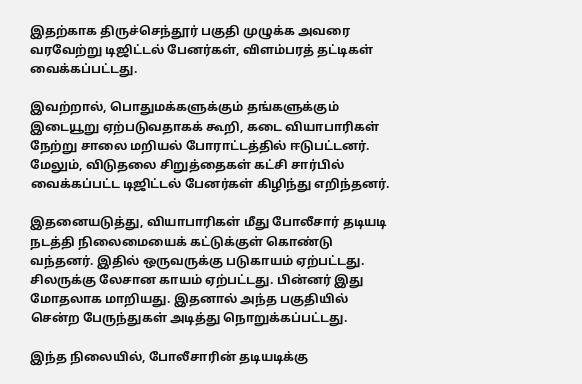இதற்காக திருச்செந்தூர் பகுதி முழுக்க அவரை வரவேற்று டிஜிட்டல் பேனர்கள், விளம்பரத் தட்டிகள் வைக்கப்பட்டது.

இவற்றால், பொதுமக்களுக்கும் தங்களுக்கும் இடையூறு ஏற்படுவதாகக் கூறி, கடை வியாபாரிகள் நேற்று சாலை மறியல் போராட்டத்தில் ஈடுபட்டனர். மேலும், விடுதலை சிறுத்தைகள் கட்சி சார்பில் வைக்கப்பட்ட டிஜிட்டல் பேனர்கள் கிழிந்து எறிந்தனர்.

இதனையடுத்து, வியாபாரிகள் மீது போலீசார் தடியடி நடத்தி நிலைமையைக் கட்டுக்குள் கொண்டு வந்தனர். இதில் ஒருவருக்கு படுகாயம் ஏற்பட்டது. சிலருக்கு லேசான காயம் ஏற்பட்டது. பின்னர் இது மோதலாக மாறியது. இதனால் அந்த பகுதியில் சென்ற பேருந்துகள் அடித்து நொறுக்கப்பட்டது.

இந்த நிலையில், போலீசாரின் தடியடிக்கு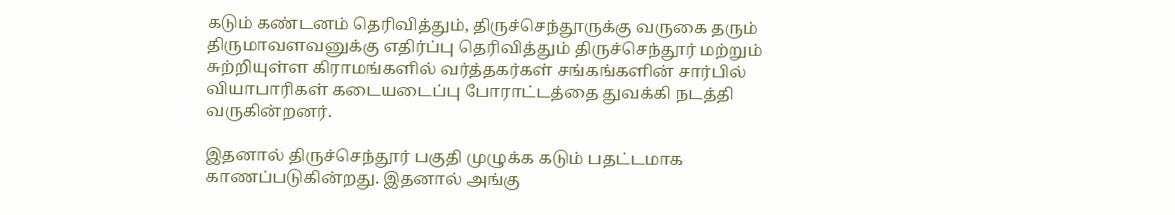கடும் கண்டனம் தெரிவித்தும், திருச்செந்தூருக்கு வருகை தரும் திருமாவளவனுக்கு எதிர்ப்பு தெரிவித்தும் திருச்செந்தூர் மற்றும் சுற்றியுள்ள கிராமங்களில் வர்த்தகர்கள் சங்கங்களின் சார்பில் வியாபாரிகள் கடையடைப்பு போராட்டத்தை துவக்கி நடத்தி வருகின்றனர்.

இதனால் திருச்செந்தூர் பகுதி முழுக்க கடும் பதட்டமாக காணப்படுகின்றது. இதனால் அங்கு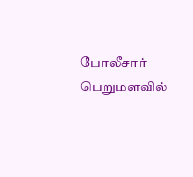போலீசார் பெறுமளவில்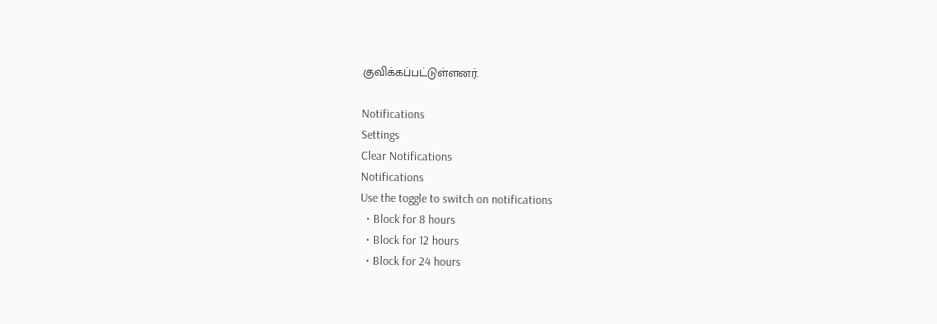குவிக்கப்பட்டுள்ளனர்.

Notifications
Settings
Clear Notifications
Notifications
Use the toggle to switch on notifications
  • Block for 8 hours
  • Block for 12 hours
  • Block for 24 hours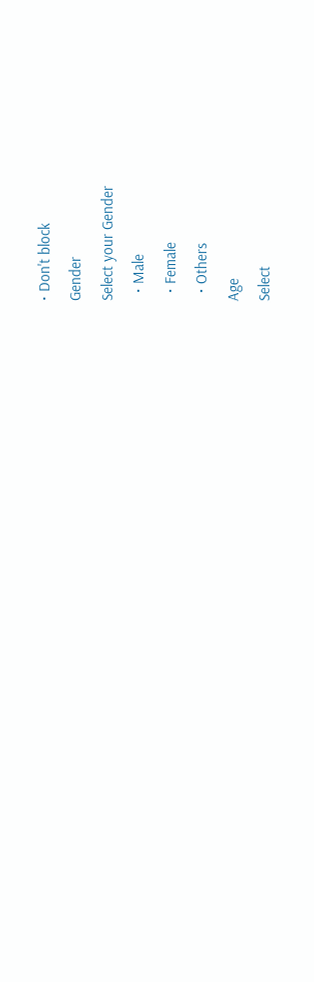• Don't block
Gender
Select your Gender
  • Male
  • Female
  • Others
Age
Select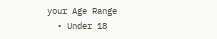your Age Range
  • Under 18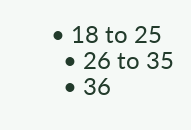• 18 to 25
  • 26 to 35
  • 36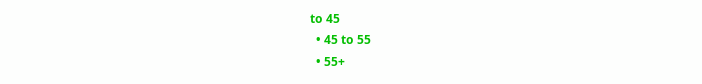to 45
  • 45 to 55
  • 55+